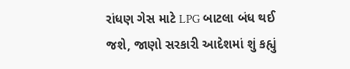રાંધણ ગેસ માટે LPG બાટલા બંધ થઈ જશે, જાણો સરકારી આદેશમાં શું કહ્યું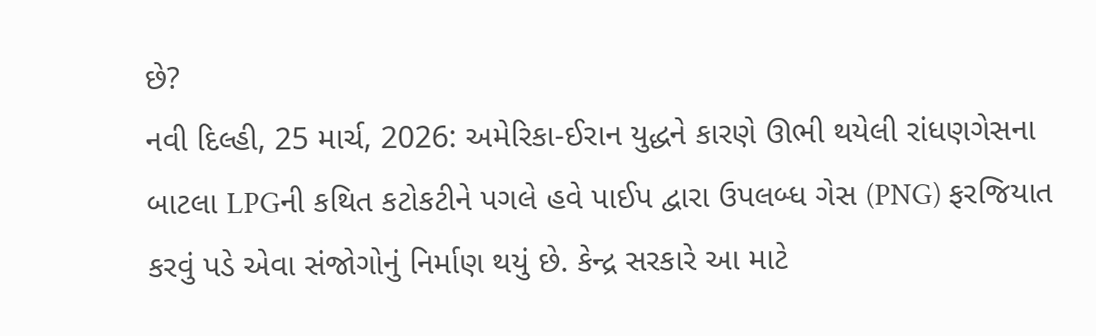છે?
નવી દિલ્હી, 25 માર્ચ, 2026: અમેરિકા-ઈરાન યુદ્ધને કારણે ઊભી થયેલી રાંધણગેસના બાટલા LPGની કથિત કટોકટીને પગલે હવે પાઈપ દ્વારા ઉપલબ્ધ ગેસ (PNG) ફરજિયાત કરવું પડે એવા સંજોગોનું નિર્માણ થયું છે. કેન્દ્ર સરકારે આ માટે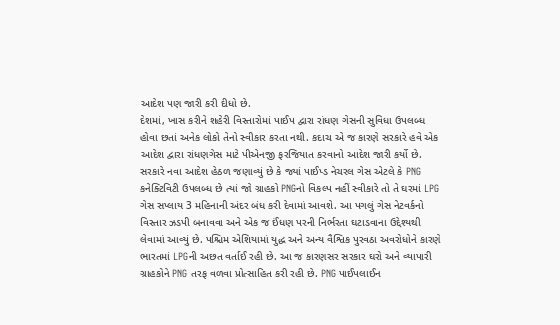આદેશ પણ જારી કરી દીધો છે.
દેશમાં, ખાસ કરીને શહેરી વિસ્તારોમાં પાઈપ દ્વારા રાંધણ ગેસની સુવિધા ઉપલબ્ધ હોવા છતાં અનેક લોકો તેનો સ્વીકાર કરતા નથી. કદાચ એ જ કારણે સરકારે હવે એક આદેશ દ્વારા રાંધણગેસ માટે પીએનજી ફરજિયાત કરવાનો આદેશ જારી કર્યો છે. સરકારે નવા આદેશ હેઠળ જણાવ્યું છે કે જ્યાં પાઈપ્ડ નેચરલ ગેસ એટલે કે PNG કનેક્ટિવિટી ઉપલબ્ધ છે ત્યાં જો ગ્રાહકો PNGનો વિકલ્પ નહીં સ્વીકારે તો તે ઘરમાં LPG ગેસ સપ્લાય 3 મહિનાની અંદર બંધ કરી દેવામાં આવશે. આ પગલું ગેસ નેટવર્કનો વિસ્તાર ઝડપી બનાવવા અને એક જ ઈંધણ પરની નિર્ભરતા ઘટાડવાના ઉદ્દેશ્યથી લેવામાં આવ્યું છે. પશ્ચિમ એશિયામાં યુદ્ધ અને અન્ય વૈશ્વિક પુરવઠા અવરોધોને કારણે ભારતમાં LPGની અછત વર્તાઈ રહી છે. આ જ કારણસર સરકાર ઘરો અને વ્યાપારી ગ્રાહકોને PNG તરફ વળવા પ્રોત્સાહિત કરી રહી છે. PNG પાઈપલાઈન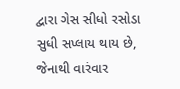દ્વારા ગેસ સીધો રસોડા સુધી સપ્લાય થાય છે, જેનાથી વારંવાર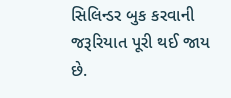સિલિન્ડર બુક કરવાની જરૂરિયાત પૂરી થઈ જાય છે.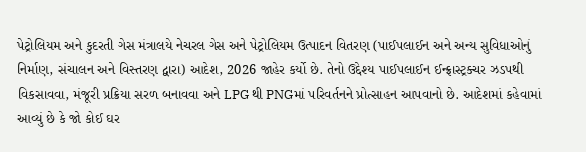પેટ્રોલિયમ અને કુદરતી ગેસ મંત્રાલયે નેચરલ ગેસ અને પેટ્રોલિયમ ઉત્પાદન વિતરણ (પાઈપલાઈન અને અન્ય સુવિધાઓનું નિર્માણ, સંચાલન અને વિસ્તરણ દ્વારા) આદેશ, 2026 જાહેર કર્યો છે. તેનો ઉદ્દેશ્ય પાઈપલાઈન ઈન્ફ્રાસ્ટ્રક્ચર ઝડપથી વિકસાવવા, મંજૂરી પ્રક્રિયા સરળ બનાવવા અને LPG થી PNGમાં પરિવર્તનને પ્રોત્સાહન આપવાનો છે. આદેશમાં કહેવામાં આવ્યું છે કે જો કોઈ ઘર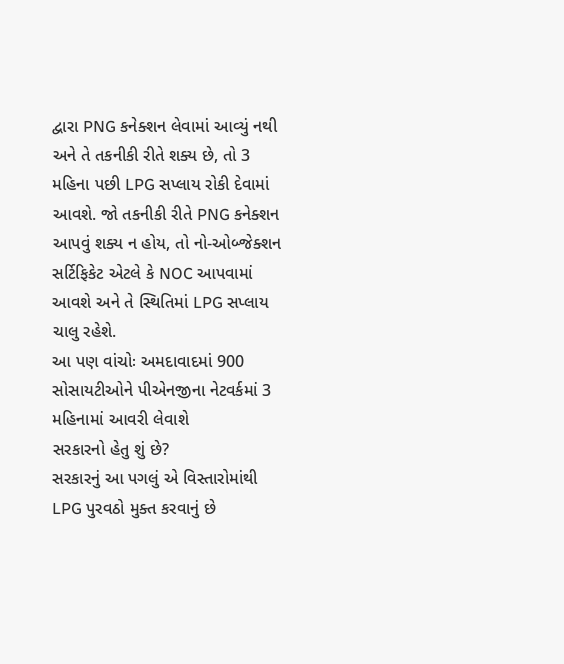દ્વારા PNG કનેક્શન લેવામાં આવ્યું નથી અને તે તકનીકી રીતે શક્ય છે, તો 3 મહિના પછી LPG સપ્લાય રોકી દેવામાં આવશે. જો તકનીકી રીતે PNG કનેક્શન આપવું શક્ય ન હોય, તો નો-ઓબ્જેક્શન સર્ટિફિકેટ એટલે કે NOC આપવામાં આવશે અને તે સ્થિતિમાં LPG સપ્લાય ચાલુ રહેશે.
આ પણ વાંચોઃ અમદાવાદમાં 900 સોસાયટીઓને પીએનજીના નેટવર્કમાં 3 મહિનામાં આવરી લેવાશે
સરકારનો હેતુ શું છે?
સરકારનું આ પગલું એ વિસ્તારોમાંથી LPG પુરવઠો મુક્ત કરવાનું છે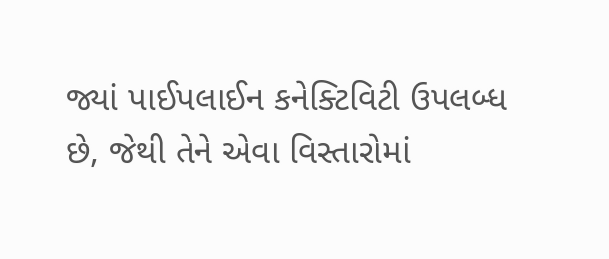જ્યાં પાઈપલાઈન કનેક્ટિવિટી ઉપલબ્ધ છે, જેથી તેને એવા વિસ્તારોમાં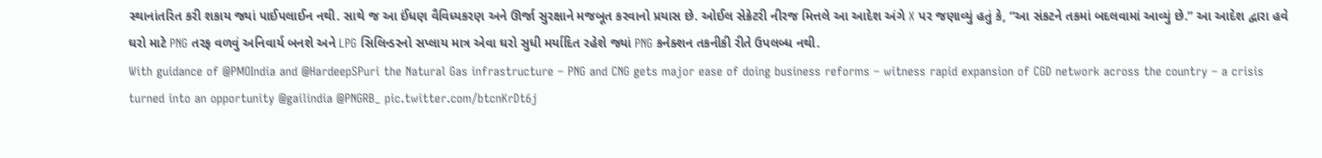સ્થાનાંતરિત કરી શકાય જ્યાં પાઈપલાઈન નથી. સાથે જ આ ઈંધણ વૈવિધ્યકરણ અને ઊર્જા સુરક્ષાને મજબૂત કરવાનો પ્રયાસ છે. ઓઈલ સેક્રેટરી નીરજ મિત્તલે આ આદેશ અંગે X પર જણાવ્યું હતું કે, “આ સંકટને તકમાં બદલવામાં આવ્યું છે.” આ આદેશ દ્વારા હવે ઘરો માટે PNG તરફ વળવું અનિવાર્ય બનશે અને LPG સિલિન્ડરનો સપ્લાય માત્ર એવા ઘરો સુધી મર્યાદિત રહેશે જ્યાં PNG કનેક્શન તકનીકી રીતે ઉપલબ્ધ નથી.
With guidance of @PMOIndia and @HardeepSPuri the Natural Gas infrastructure – PNG and CNG gets major ease of doing business reforms – witness rapid expansion of CGD network across the country – a crisis turned into an opportunity @gailindia @PNGRB_ pic.twitter.com/btcnKrDt6j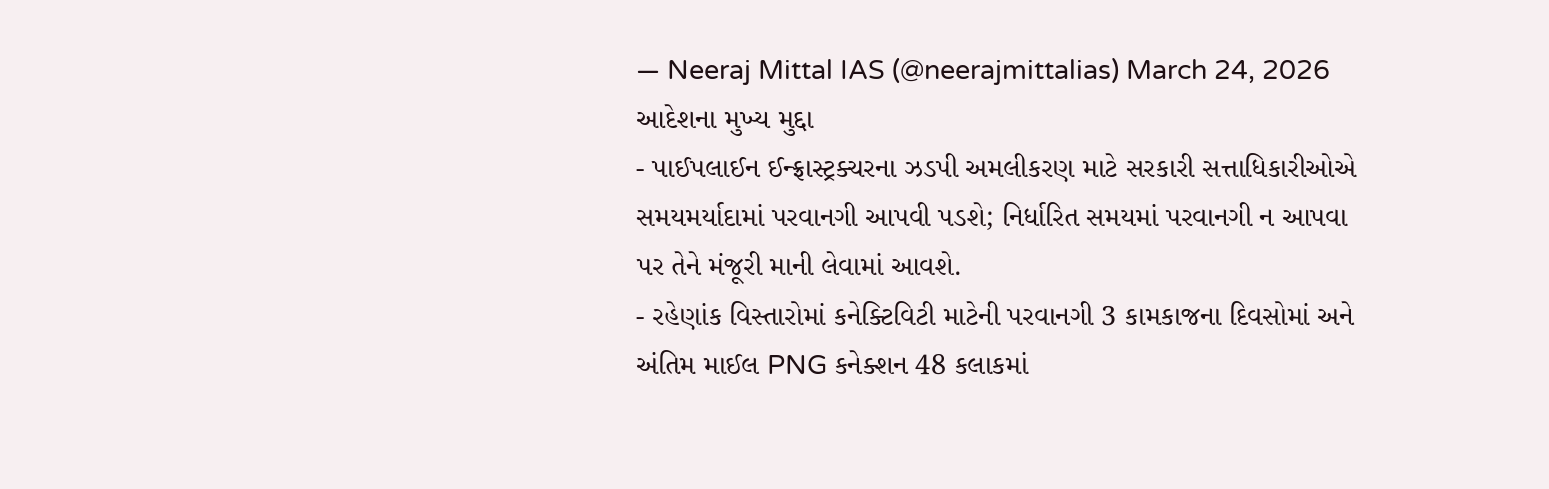— Neeraj Mittal IAS (@neerajmittalias) March 24, 2026
આદેશના મુખ્ય મુદ્દા
- પાઈપલાઈન ઈન્ફ્રાસ્ટ્રક્ચરના ઝડપી અમલીકરણ માટે સરકારી સત્તાધિકારીઓએ સમયમર્યાદામાં પરવાનગી આપવી પડશે; નિર્ધારિત સમયમાં પરવાનગી ન આપવા પર તેને મંજૂરી માની લેવામાં આવશે.
- રહેણાંક વિસ્તારોમાં કનેક્ટિવિટી માટેની પરવાનગી 3 કામકાજના દિવસોમાં અને અંતિમ માઈલ PNG કનેક્શન 48 કલાકમાં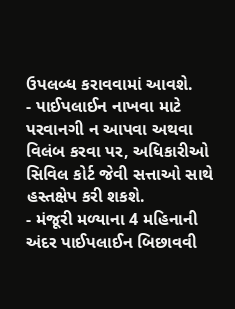ઉપલબ્ધ કરાવવામાં આવશે.
- પાઈપલાઈન નાખવા માટે પરવાનગી ન આપવા અથવા વિલંબ કરવા પર, અધિકારીઓ સિવિલ કોર્ટ જેવી સત્તાઓ સાથે હસ્તક્ષેપ કરી શકશે.
- મંજૂરી મળ્યાના 4 મહિનાની અંદર પાઈપલાઈન બિછાવવી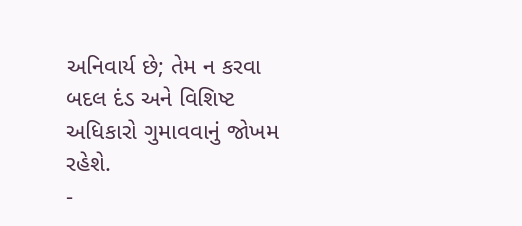અનિવાર્ય છે; તેમ ન કરવા બદલ દંડ અને વિશિષ્ટ અધિકારો ગુમાવવાનું જોખમ રહેશે.
-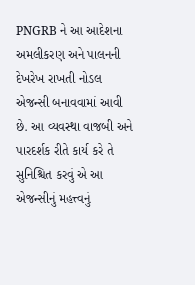PNGRB ને આ આદેશના અમલીકરણ અને પાલનની દેખરેખ રાખતી નોડલ એજન્સી બનાવવામાં આવી છે. આ વ્યવસ્થા વાજબી અને પારદર્શક રીતે કાર્ય કરે તે સુનિશ્ચિત કરવું એ આ એજન્સીનું મહત્ત્વનું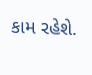કામ રહેશે.